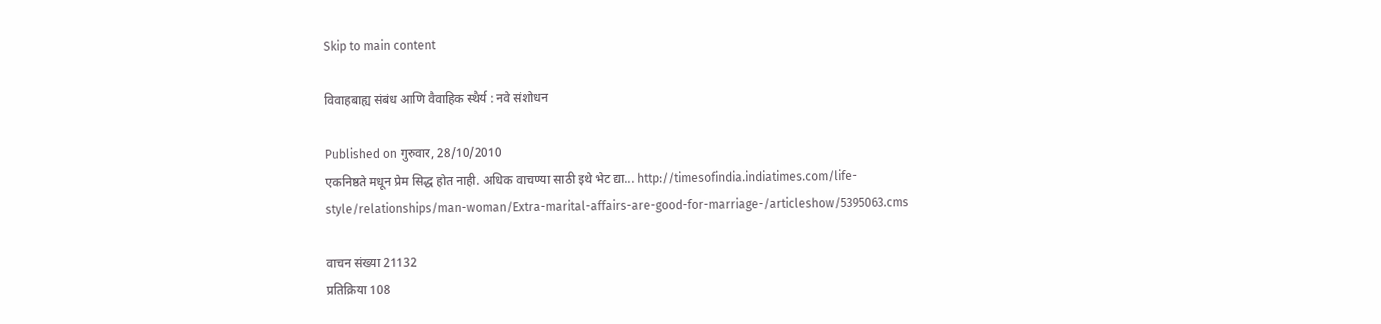Skip to main content

विवाहबाह्य संबंध आणि वैवाहिक स्थैर्य : नवे संशोधन

Published on गुरुवार, 28/10/2010
एकनिष्ठते मधून प्रेम सिद्ध होत नाही. अधिक वाचण्या साठी इथे भेट द्या... http://timesofindia.indiatimes.com/life-style/relationships/man-woman/Extra-marital-affairs-are-good-for-marriage-/articleshow/5395063.cms

वाचन संख्या 21132
प्रतिक्रिया 108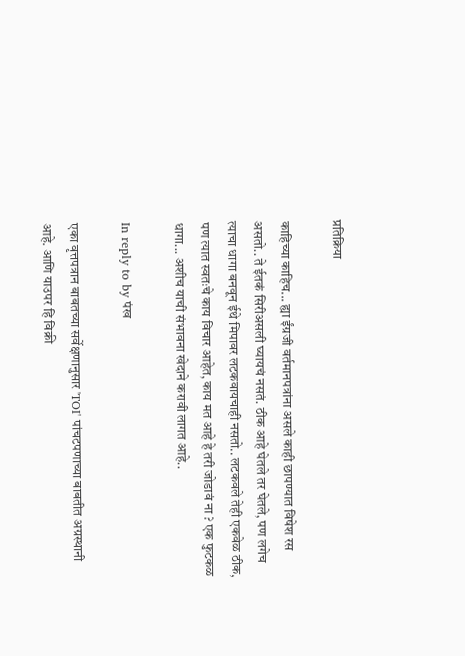प्रतिक्रिया

काहिच्या काहिच... ह्या ईंग्रजी वर्तमानपत्रांना असले काही छापण्यात विषेश रस असतो.. ते ईतकं सिरीअसली घ्यायचं नसतं. ठीक आहे घेतले तर घेतले, पण लगेच त्याचा धागा बनवून ईथे मिपावर लटकवायचाही नसतो.. लटकवले तेही एकवेळ ठीक, पण त्यात स्वतःचे काय विचार आहेत, काय मत आहे हे तरी जोडावं ना ? एक फुटकळ धागा... अशीच याची संभावना खेदाने करावी लागत आहे..

In reply to by पंख

एका वृत्तपत्रान बाबतच्या सर्वेक्षणानुसार 'TOI' पांचटपणाच्या बाबतीत अग्रस्थानी आहे. आणि याउपर हि विक्री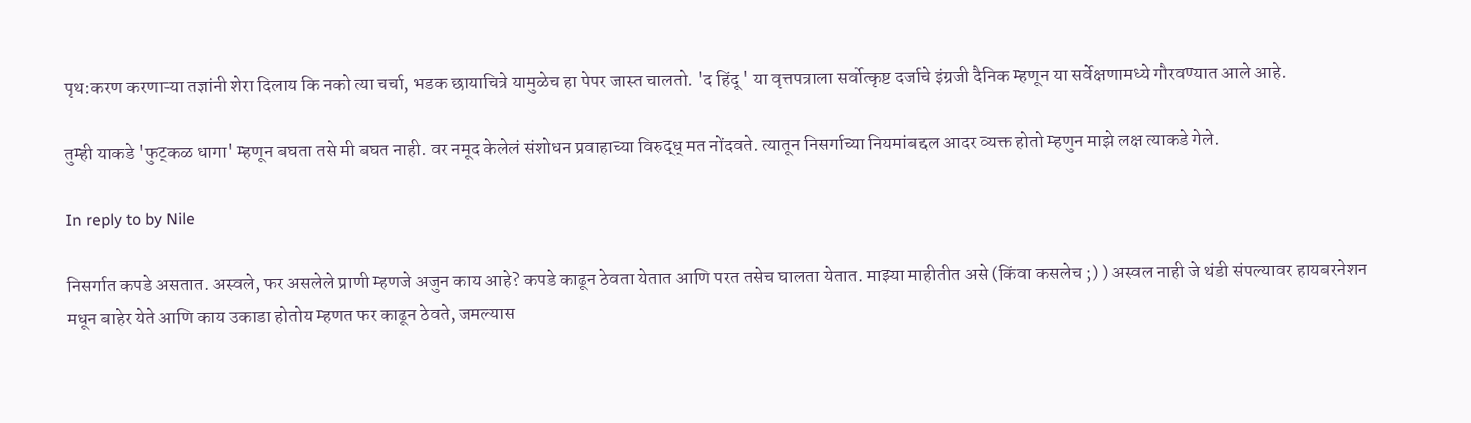पृथ:करण करणाऱ्या तज्ञांनी शेरा दिलाय कि नको त्या चर्चा, भडक छायाचित्रे यामुळेच हा पेपर जास्त चालतो. 'द हिंदू ' या वृत्तपत्राला सर्वोत्कृष्ट दर्जाचे इंग्रजी दैनिक म्हणून या सर्वेक्षणामध्ये गौरवण्यात आले आहे.

तुम्ही याकडे 'फुट्कळ धागा' म्हणून बघता तसे मी बघत नाही. वर नमूद केलेलं संशोधन प्रवाहाच्या विरुद्ध् मत नोंदवते. त्यातून निसर्गाच्या नियमांबद्दल आदर व्यक्त होतो म्हणुन माझे लक्ष त्याकडे गेले.

In reply to by Nile

निसर्गात कपडे असतात. अस्वले, फर असलेले प्राणी म्हणजे अजुन काय आहे? कपडे काढून ठेवता येतात आणि परत तसेच घालता येतात. माझ्या माहीतीत असे (किंवा कसलेच ;) ) अस्वल नाही जे थंडी संपल्यावर हायबरनेशन मधून बाहेर येते आणि काय उकाडा होतोय म्हणत फर काढून ठेवते, जमल्यास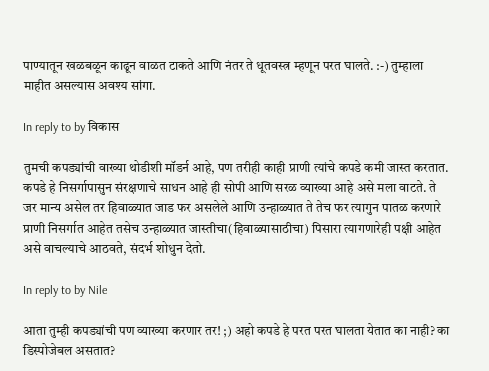पाण्यातून खळबळून काढून वाळत टाकते आणि नंतर ते धूतवस्त्र म्हणून परत घालते. :-) तुम्हाला माहीत असल्यास अवश्य सांगा.

In reply to by विकास

तुमची कपड्यांची वाख्या थोडीशी मॉडर्न आहे, पण तरीही काही प्राणी त्यांचे कपडे कमी जास्त करतात. कपडे हे निसर्गापासुन संरक्षणाचे साधन आहे ही सोपी आणि सरळ व्याख्या आहे असे मला वाटते. ते जर मान्य असेल तर हिवाळ्यात जाड फर असलेले आणि उन्हाळ्यात ते तेच फर त्यागुन पातळ करणारे प्राणी निसर्गात आहेत तसेच उन्हाळ्यात जास्तीचा(हिवाळ्यासाठीचा) पिसारा त्यागणारेही पक्षी आहेत असे वाचल्याचे आठवते, संदर्भ शोधुन देतो.

In reply to by Nile

आता तुम्ही कपड्यांची पण व्याख्या करणार तर! ;) अहो कपडे हे परत परत घालता येतात का नाही? का डिस्पोजेबल असतात?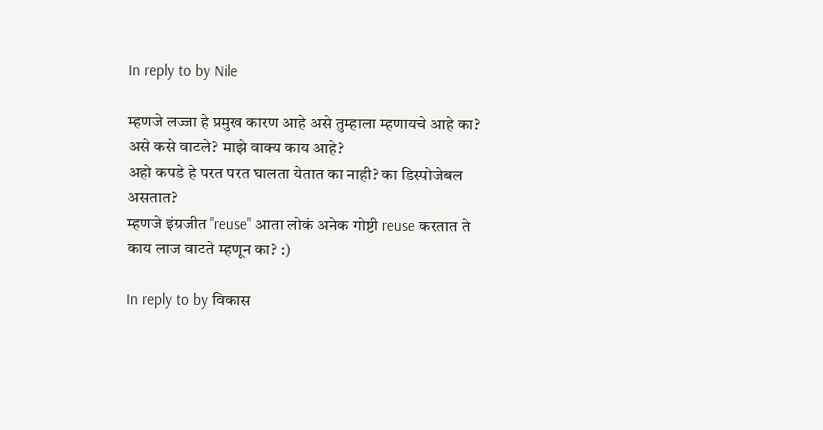In reply to by Nile

म्हणजे लज्जा हे प्रमुख कारण आहे असे तुम्हाला म्हणायचे आहे का? असे कसे वाटले? माझे वाक्य काय आहे?
अहो कपडे हे परत परत घालता येतात का नाही? का डिस्पोजेबल असतात?
म्हणजे इंग्रजीत "reuse" आता लोकं अनेक गोष्टी reuse करतात ते काय लाज वाटते म्हणून का? :)

In reply to by विकास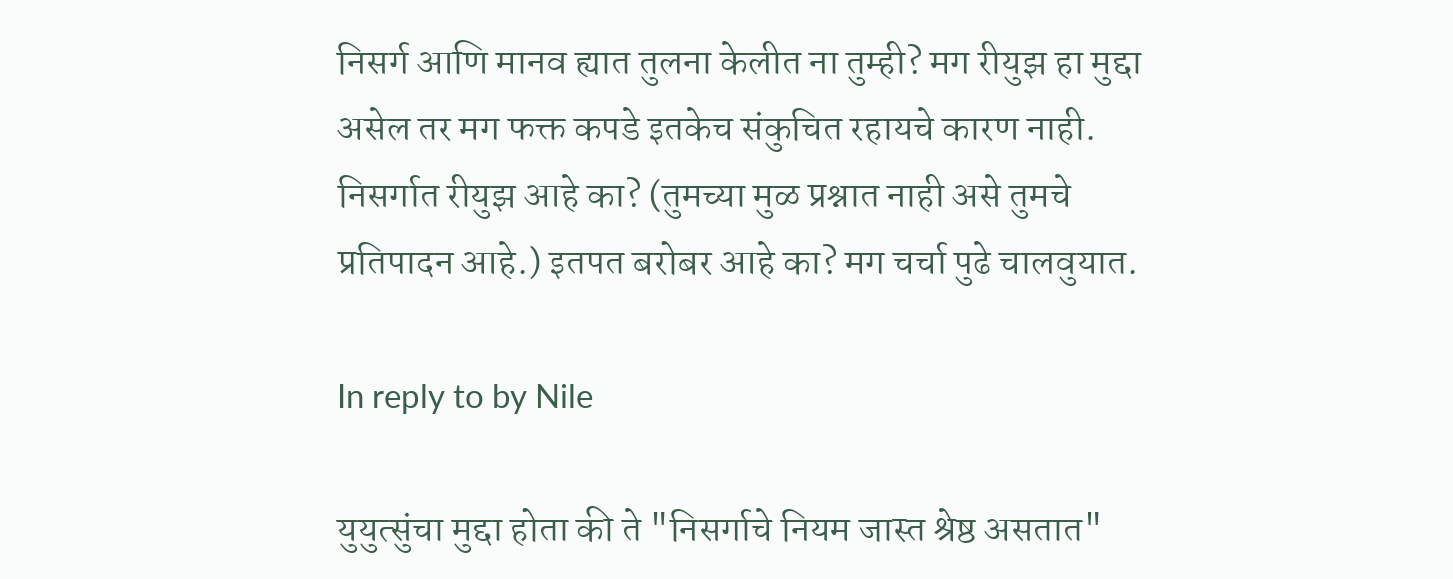निसर्ग आणि मानव ह्यात तुलना केलीत ना तुम्ही? मग रीयुझ हा मुद्दा असेल तर मग फक्त कपडे इतकेच संकुचित रहायचे कारण नाही. निसर्गात रीयुझ आहे का? (तुमच्या मुळ प्रश्नात नाही असे तुमचे प्रतिपादन आहे.) इतपत बरोबर आहे का? मग चर्चा पुढे चालवुयात.

In reply to by Nile

युयुत्सुंचा मुद्दा होता की ते "निसर्गाचे नियम जास्त श्रेष्ठ असतात"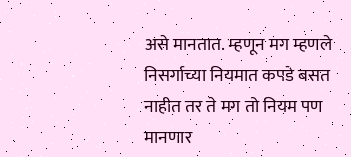असे मानतात. म्हणून मग म्हणले निसर्गाच्या नियमात कपडे बसत नाहीत तर ते मग तो नियम पण मानणार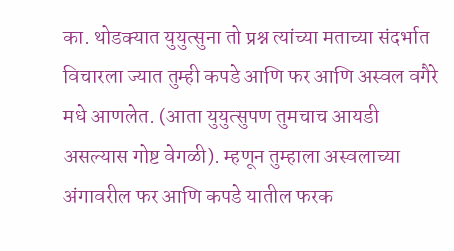का. थोडक्यात युयुत्सुना तो प्रश्न त्यांच्या मताच्या संदर्भात विचारला ज्यात तुम्ही कपडे आणि फर आणि अस्वल वगैरे मधे आणलेत. (आता युयुत्सुपण तुमचाच आयडी असल्यास गोष्ट वेगळी). म्हणून तुम्हाला अस्वलाच्या अंगावरील फर आणि कपडे यातील फरक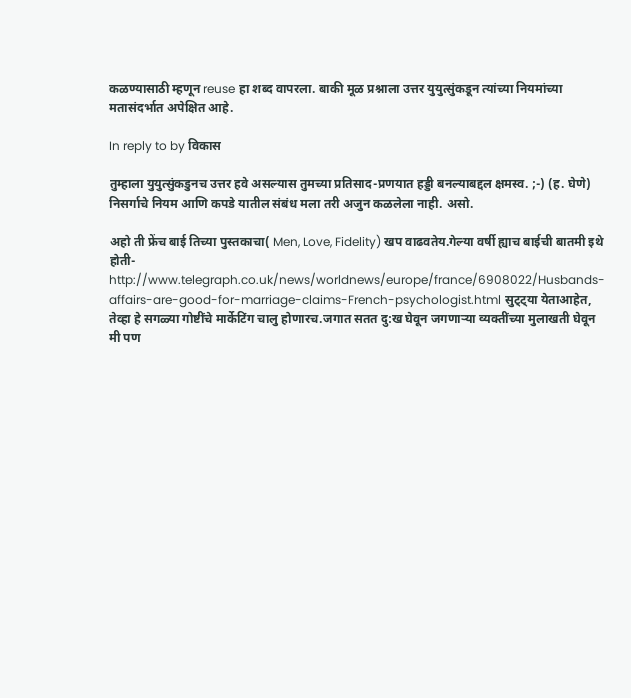कळण्यासाठी म्हणून reuse हा शब्द वापरला. बाकी मूळ प्रश्नाला उत्तर युयुत्सुंकडून त्यांच्या नियमांच्या मतासंदर्भात अपेक्षित आहे.

In reply to by विकास

तुम्हाला युयुत्सुंकडुनच उत्तर हवे असल्यास तुमच्या प्रतिसाद-प्रणयात हड्डी बनल्याबद्दल क्षमस्व. ;-) (ह. घेणे) निसर्गाचे नियम आणि कपडे यातील संबंध मला तरी अजुन कळलेला नाही. असो.

अहो ती फ्रेंच बाई तिच्या पुस्तकाचा( Men, Love, Fidelity) खप वाढवतेय.गेल्या वर्षी ह्याच बाईची बातमी इथे होती-http://www.telegraph.co.uk/news/worldnews/europe/france/6908022/Husbands-affairs-are-good-for-marriage-claims-French-psychologist.html सुट्ट्या येताआहेत, तेव्हा हे सगळ्या गोष्टींचे मार्केटिंग चालु होणारच.जगात सतत दु:ख घेवून जगणार्‍या व्यक्तींच्या मुलाखती घेवून मी पण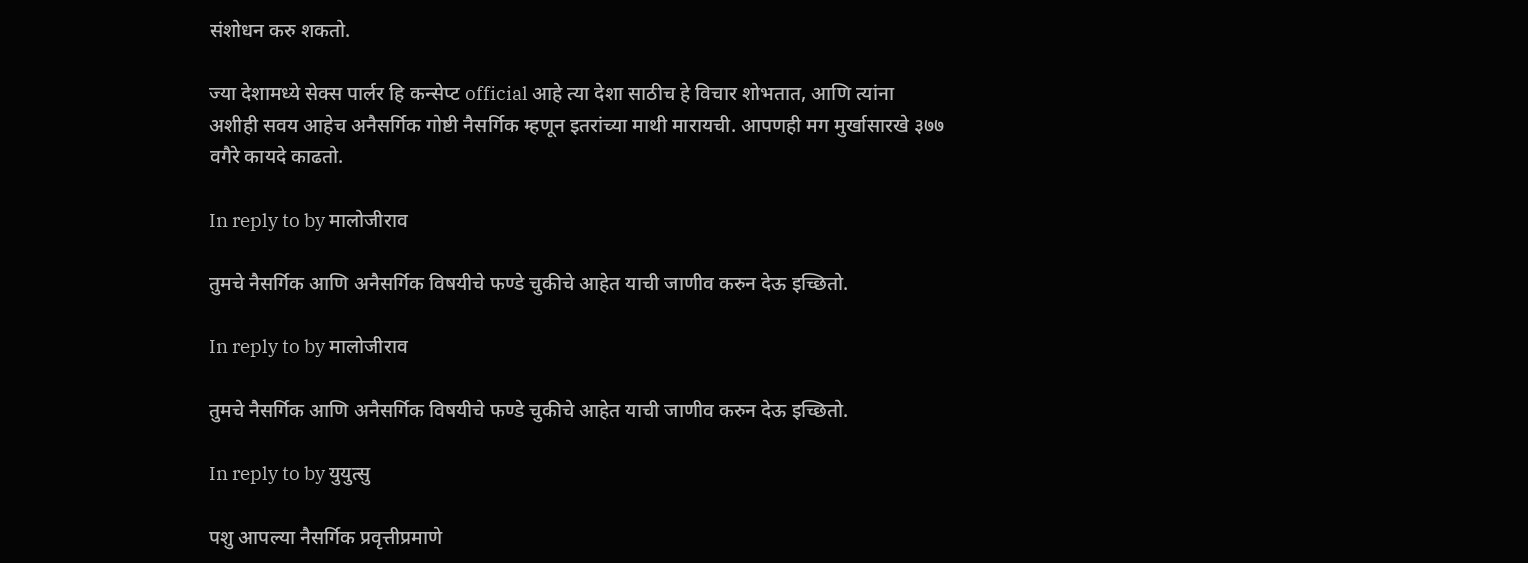संशोधन करु शकतो.

ज्या देशामध्ये सेक्स पार्लर हि कन्सेप्ट official आहे त्या देशा साठीच हे विचार शोभतात, आणि त्यांना अशीही सवय आहेच अनैसर्गिक गोष्टी नैसर्गिक म्हणून इतरांच्या माथी मारायची. आपणही मग मुर्खासारखे ३७७ वगैरे कायदे काढतो.

In reply to by मालोजीराव

तुमचे नैसर्गिक आणि अनैसर्गिक विषयीचे फण्डे चुकीचे आहेत याची जाणीव करुन देऊ इच्छितो.

In reply to by मालोजीराव

तुमचे नैसर्गिक आणि अनैसर्गिक विषयीचे फण्डे चुकीचे आहेत याची जाणीव करुन देऊ इच्छितो.

In reply to by युयुत्सु

पशु आपल्या नैसर्गिक प्रवृत्तीप्रमाणे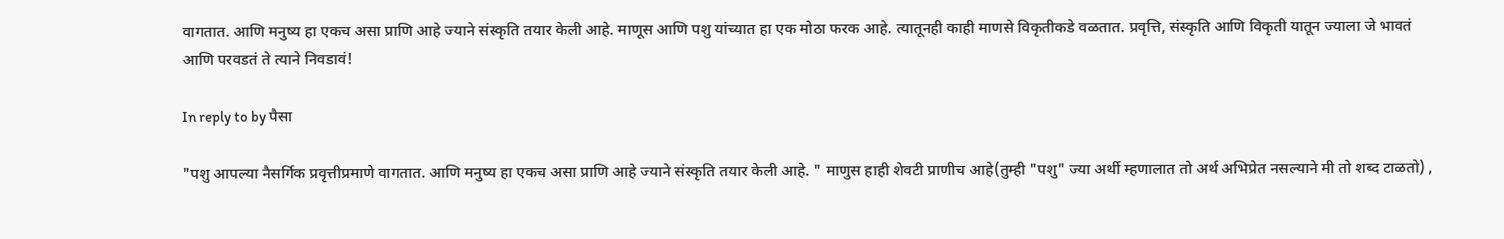वागतात. आणि मनुष्य हा एकच असा प्राणि आहे ज्याने संस्कृति तयार केली आहे. माणूस आणि पशु यांच्यात हा एक मोठा फरक आहे. त्यातूनही काही माणसे विकृतीकडे वळतात. प्रवृत्ति, संस्कृति आणि विकृती यातून ज्याला जे भावतं आणि परवडतं ते त्याने निवडावं!

In reply to by पैसा

"पशु आपल्या नैसर्गिक प्रवृत्तीप्रमाणे वागतात. आणि मनुष्य हा एकच असा प्राणि आहे ज्याने संस्कृति तयार केली आहे. " माणुस हाही शेवटी प्राणीच आहे(तुम्ही "पशु" ज्या अर्थी म्हणालात तो अर्थ अभिप्रेत नसल्याने मी तो शब्द टाळतो) ,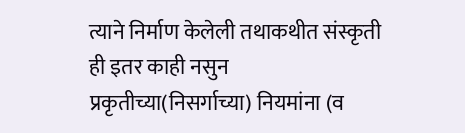त्याने निर्माण केलेली तथाकथीत संस्कृती ही इतर काही नसुन प्रकृतीच्या(निसर्गाच्या) नियमांना (व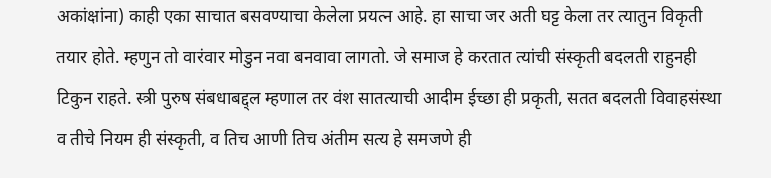अकांक्षांना) काही एका साचात बसवण्याचा केलेला प्रयत्न आहे. हा साचा जर अती घट्ट केला तर त्यातुन विकृती तयार होते. म्हणुन तो वारंवार मोडुन नवा बनवावा लागतो. जे समाज हे करतात त्यांची संस्कृती बदलती राहुनही टिकुन राहते. स्त्री पुरुष संबधाबद्द्ल म्हणाल तर वंश सातत्याची आदीम ईच्छा ही प्रकृती, सतत बदलती विवाहसंस्था व तीचे नियम ही संस्कृती, व तिच आणी तिच अंतीम सत्य हे समजणे ही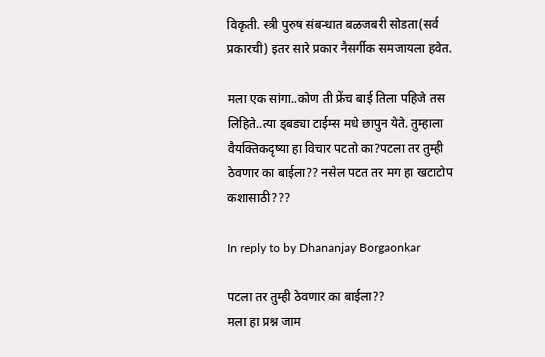विकृती. स्त्री पुरुष संबन्धात बळजबरी सोडता(सर्व प्रकारची) इतर सारे प्रकार नैसर्गीक समजायला हवेत.

मला एक सांगा..कोण ती फ्रेंच बाई तिला पहिजे तस लिहिते..त्या ड्बड्या टाईम्स मधे छापुन येते. तुम्हाला वैयक्तिकदृष्या हा विचार पटतो का?पटला तर तुम्ही ठेवणार का बाईला?? नसेल पटत तर मग हा खटाटोप कशासाठी???

In reply to by Dhananjay Borgaonkar

पटला तर तुम्ही ठेवणार का बाईला??
मला हा प्रश्न जाम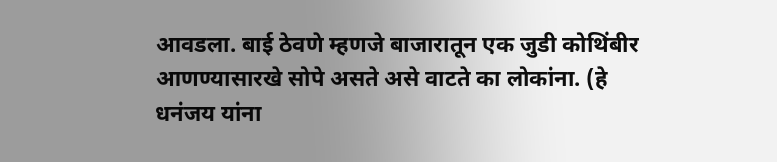आवडला. बाई ठेवणे म्हणजे बाजारातून एक जुडी कोथिंबीर आणण्यासारखे सोपे असते असे वाटते का लोकांना. (हे धनंजय यांना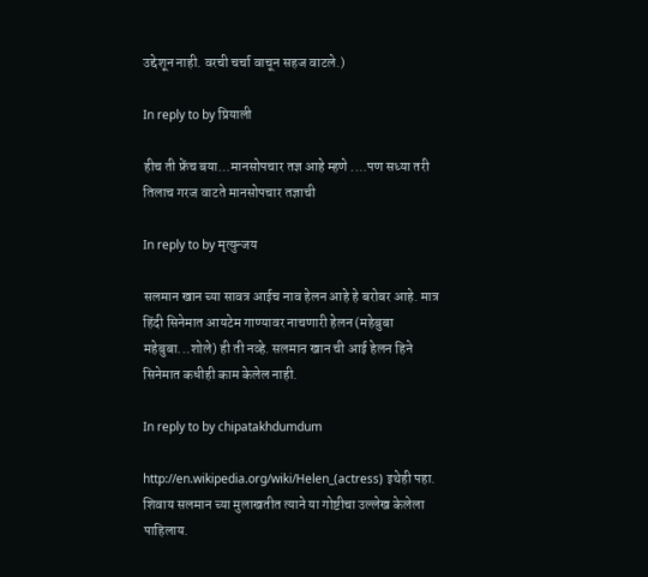उद्देशून नाही. वरची चर्चा वाचून सहज वाटले.)

In reply to by प्रियाली

हीच ती फ्रेंच बया...मानसोपचार तज्ञ आहे म्हणे ....पण सध्या तरी तिलाच गरज वाटते मानसोपचार तज्ञाची

In reply to by मृत्युन्जय

सलमान खान च्या सावत्र आईच नाव हेलन आहे हे बरोबर आहे. मात्र हिंदी सिनेमात आयटेम गाण्यावर नाचणारी हेलन (महेबुबा महेबुबा...शोले) ही ती नव्हे. सलमान खान ची आई हेलन हिने सिनेमात कधीही काम केलेल नाही.

In reply to by chipatakhdumdum

http://en.wikipedia.org/wiki/Helen_(actress) इथेही पहा. शिवाय सलमान च्या मुलाखतीत त्याने या गोष्टीचा उल्लेख केलेला पाहिलाय.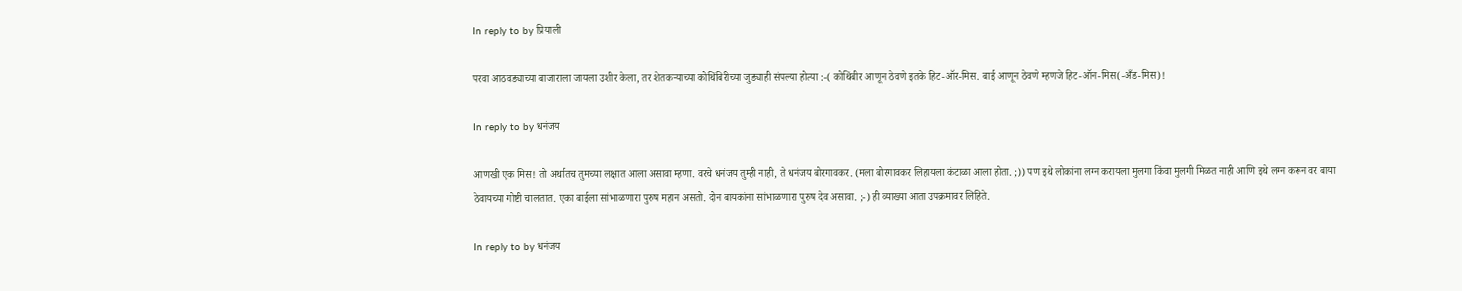In reply to by प्रियाली

परवा आठवड्याच्या बाजाराला जायला उशीर केला, तर शेतकर्‍याच्या कोथिंबिरीच्या जुड्याही संपल्या होत्या :-( कोथिंबीर आणून ठेवणे इतके हिट-ऑर-मिस. बाई आणून ठेवणे म्हणजे हिट-ऑन-मिस(-अँड-मिस)!

In reply to by धनंजय

आणखी एक मिस! तो अर्थातच तुमच्या लक्षात आला असावा म्हणा. वरचे धनंजय तुम्ही नाही, ते धनंजय बोरगावकर. (मला बोरगावकर लिहायला कंटाळा आला होता. ;)) पण इथे लोकांना लग्न करायला मुलगा किंवा मुलगी मिळत नाही आणि इथे लग्न करून वर बाया ठेवायच्या गोष्टी चालतात. एका बाईला सांभाळणारा पुरुष महान असतो. दोन बायकांना सांभाळणारा पुरुष देव असावा. ;-) ही व्याख्या आता उपक्रमावर लिहिते.

In reply to by धनंजय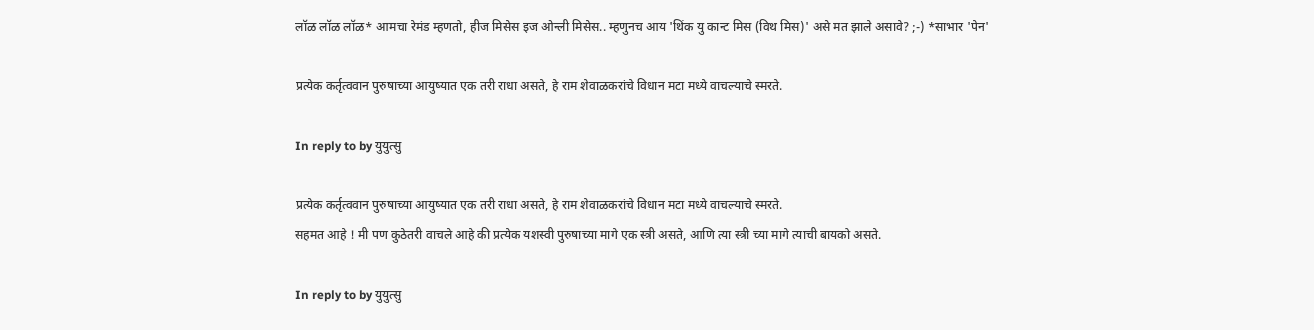लॉळ लॉळ लॉळ* आमचा रेमंड म्हणतो, हीज मिसेस इज ओन्ली मिसेस.. म्हणुनच आय 'थिंक यु कान्ट मिस (विथ मिस)' असे मत झाले असावे? ;-) *साभार 'पेन'

प्रत्येक कर्तृत्ववान पुरुषाच्या आयुष्यात एक तरी राधा असते, हे राम शेवाळकरांचे विधान मटा मध्ये वाचल्याचे स्मरते.

In reply to by युयुत्सु

प्रत्येक कर्तृत्ववान पुरुषाच्या आयुष्यात एक तरी राधा असते, हे राम शेवाळकरांचे विधान मटा मध्ये वाचल्याचे स्मरते.
सहमत आहे ! मी पण कुठेतरी वाचले आहे की प्रत्येक यशस्वी पुरुषाच्या मागे एक स्त्री असते, आणि त्या स्त्री च्या मागे त्याची बायको असते.

In reply to by युयुत्सु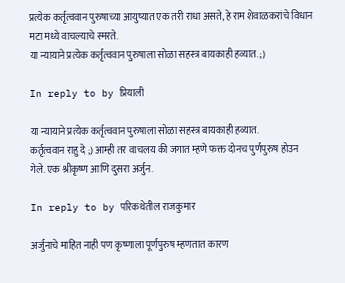प्रत्येक कर्तृत्ववान पुरुषाच्या आयुष्यात एक तरी राधा असते, हे राम शेवाळकरांचे विधान मटा मध्ये वाचल्याचे स्मरते.
या न्यायाने प्रत्येक कर्तृत्ववान पुरुषाला सोळा सहस्त्र बायकाही हव्यात. ;)

In reply to by प्रियाली

या न्यायाने प्रत्येक कर्तृत्ववान पुरुषाला सोळा सहस्त्र बायकाही हव्यात.
कर्तृत्ववान राहु दे ;) आम्ही तर वाचलय की जगात म्हणे फक्त दोनच पुर्णपुरुष होउन गेले. एक श्रीकृष्ण आणि दुसरा अर्जुन.

In reply to by परिकथेतील राजकुमार

अर्जुनाचे माहित नाही पण कृष्णाला पूर्णपुरुष म्हणतात कारण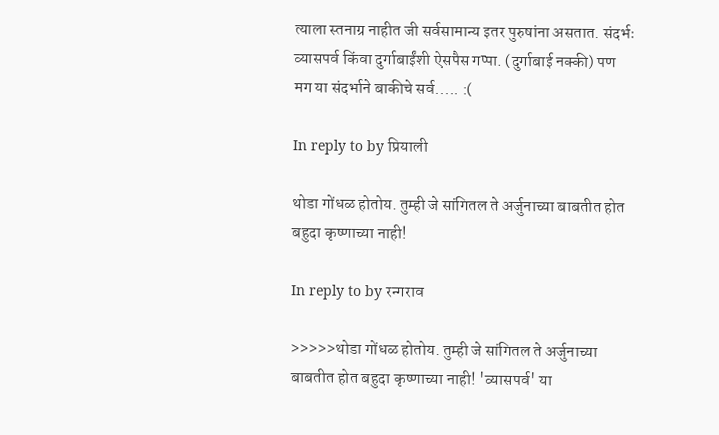त्याला स्तनाग्र नाहीत जी सर्वसामान्य इतर पुरुषांना असतात. संदर्भः व्यासपर्व किंवा दुर्गाबाईंशी ऐसपैस गप्पा. (दुर्गाबाई नक्की) पण मग या संदर्भाने बाकीचे सर्व..... :(

In reply to by प्रियाली

थोडा गोंधळ होतोय. तुम्ही जे सांगितल ते अर्जुनाच्या बाबतीत होत बहुदा कृष्णाच्या नाही!

In reply to by रन्गराव

>>>>>थोडा गोंधळ होतोय. तुम्ही जे सांगितल ते अर्जुनाच्या बाबतीत होत बहुदा कृष्णाच्या नाही! 'व्यासपर्व' या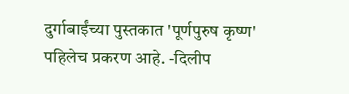दुर्गाबाईंच्या पुस्तकात 'पूर्णपुरुष कृष्ण' पहिलेच प्रकरण आहे. -दिलीप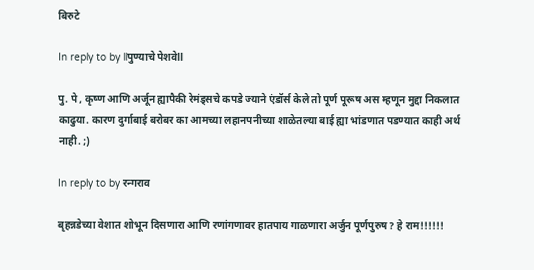बिरुटे

In reply to by llपुण्याचे पेशवेll

पु. पे , कृष्ण आणि अर्जून ह्यापैकी रेमंड्सचे कपडे ज्याने एंडॉर्स केले तो पूर्ण पूरूष अस म्हणून मुद्दा निकलात काढुया. कारण दुर्गाबाई बरोबर का आमच्या लहानपनीच्या शाळेतल्या बाई ह्या भांडणात पडण्यात काही अर्थ नाही. ;)

In reply to by रन्गराव

बृहन्नडेच्या वेशात शोभून दिसणारा आणि रणांगणावर हातपाय गाळणारा अर्जुन पूर्णपुरुष? हे राम!!!!!!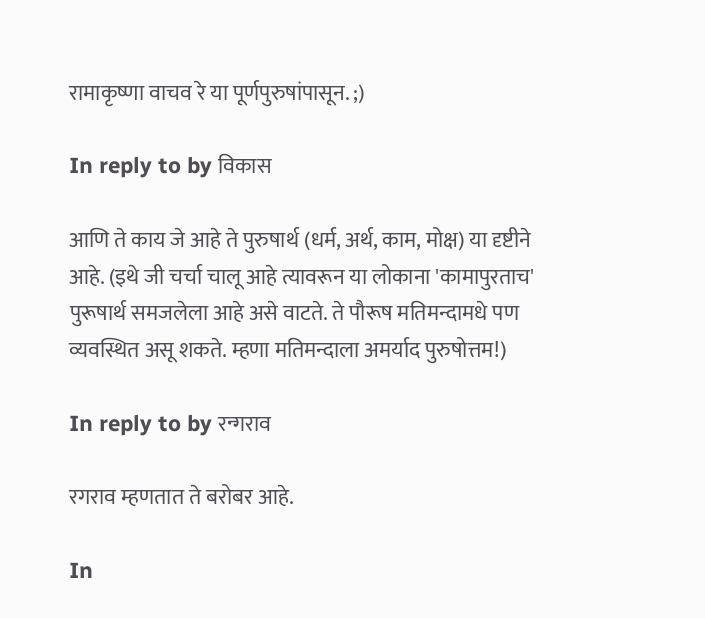रामाकृष्णा वाचव रे या पूर्णपुरुषांपासून. ;)

In reply to by विकास

आणि ते काय जे आहे ते पुरुषार्थ (धर्म, अर्थ, काम, मोक्ष) या दृष्टीने आहे. (इथे जी चर्चा चालू आहे त्यावरून या लोकाना 'कामापुरताच' पुरूषार्थ समजलेला आहे असे वाटते. ते पौरूष मतिमन्दामधे पण व्यवस्थित असू शकते. म्हणा मतिमन्दाला अमर्याद पुरुषोत्तम!)

In reply to by रन्गराव

रगराव म्हणतात ते बरोबर आहे.

In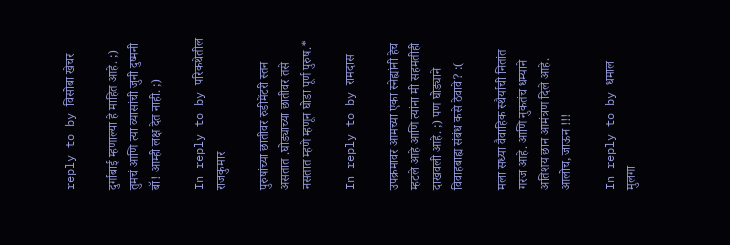reply to by विसोबा खेचर

दुर्गाबाई म्हणाल्या हे माहित आहे. ;) तुमचं आणि त्या व्यासांची जुनी दुष्मनी बॉ! आम्ही लक्ष देत नाही. ;)

In reply to by परिकथेतील राजकुमार

पुरुषांच्या छातीवर रुडीमेंटरी स्तन असतात .घोड्याच्या छातीवर तसे नसतात म्हणे म्हणून घोडा पूर्ण पुरुष.*

In reply to by रामदास

उपक्रमावर आमच्या एका स्नेह्यांनी हेच म्हटले आहे आणि त्यांना मी सहमतीही दाखवली आहे. ;) पण घोड्याने विवाहबाह्य संबंध कसे ठेवावे? :(

मला सध्या वैवाहिक स्थैर्याची नितांत गरज आहे. आणि नुकतंच धम्याने अतिशय छान आमंत्रण दिले आहे. आलोच, जाऊन !!!

In reply to by धमाल मुलगा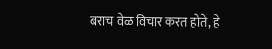बराच वेळ विचार करत होते, हे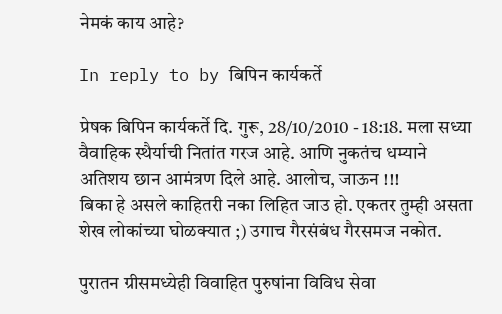नेमकं काय आहे?

In reply to by बिपिन कार्यकर्ते

प्रेषक बिपिन कार्यकर्ते दि. गुरू, 28/10/2010 - 18:18. मला सध्या वैवाहिक स्थैर्याची नितांत गरज आहे. आणि नुकतंच धम्याने अतिशय छान आमंत्रण दिले आहे. आलोच, जाऊन !!!
बिका हे असले काहितरी नका लिहित जाउ हो. एकतर तुम्ही असता शेख लोकांच्या घोळक्यात ;) उगाच गैरसंबंध गैरसमज नकोत.

पुरातन ग्रीसमध्येही विवाहित पुरुषांना विविध सेवा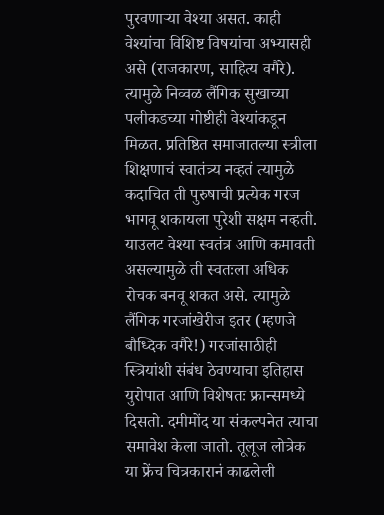पुरवणार्‍या वेश्या असत. काही वेश्यांचा विशिष्ट विषयांचा अभ्यासही असे (राजकारण, साहित्य वगैरे). त्यामुळे निव्वळ लैंगिक सुखाच्या पलीकडच्या गोष्टीही वेश्यांकडून मिळत. प्रतिष्ठित समाजातल्या स्त्रीला शिक्षणाचं स्वातंत्र्य नव्हतं त्यामुळे कदाचित ती पुरुषाची प्रत्येक गरज भागवू शकायला पुरेशी सक्षम नव्हती. याउलट वेश्या स्वतंत्र आणि कमावती असल्यामुळे ती स्वतःला अधिक रोचक बनवू शकत असे. त्यामुळे लैंगिक गरजांखेरीज इतर (म्हणजे बौध्दिक वगैरे!) गरजांसाठीही स्त्रियांशी संबंध ठेवण्याचा इतिहास युरोपात आणि विशेषतः फ्रान्समध्ये दिसतो. दमीमोंद या संकल्पनेत त्याचा समावेश केला जातो. तूलूज लोत्रेक या फ्रेंच चित्रकारानं काढलेली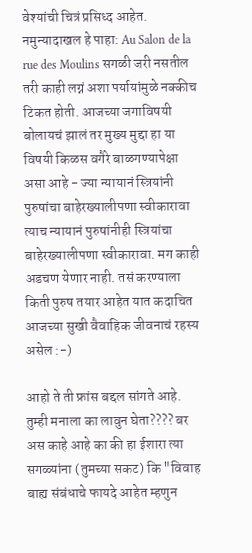वेश्यांची चित्रं प्रसिध्द आहेत. नमुन्यादाखल हे पाहा: Au Salon de la rue des Moulins सगळी जरी नसतील तरी काही लग्नं अशा पर्यायांमुळे नक्कीच टिकत होती. आजच्या जगाविषयी बोलायचं झालं तर मुख्य मुद्दा हा या विषयी किळस वगैरे बाळगण्यापेक्षा असा आहे - ज्या न्यायानं स्त्रियांनी पुरुषांचा बाहेरख्यालीपणा स्वीकारावा त्याच न्यायानं पुरुषांनीही स्त्रियांचा बाहेरख्यालीपणा स्वीकारावा. मग काही अडचण येणार नाही. तसं करण्याला किती पुरुष तयार आहेत यात कदाचित आजच्या सुखी वैवाहिक जीवनाचं रहस्य असेल :-)

आहो ते ती फ्रांस बद्दल सांगते आहे. तुम्ही मनाला का लावुन घेता???? बर अस काहे आहे का की हा ईशारा त्या सगळ्यांना (तुमच्या सकट) कि "विवाह बाह्य संबंधाचे फायदे आहेत म्हणुन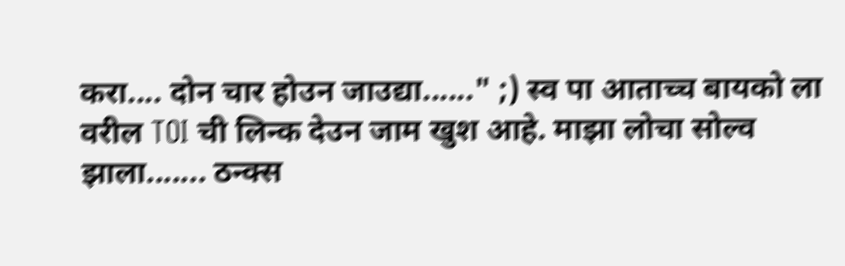करा.... दोन चार होउन जाउद्या......" ;) स्व पा आताच्च बायको ला वरील TOI ची लिन्क देउन जाम खुश आहे. माझा लोचा सोल्व झाला....... ठन्क्स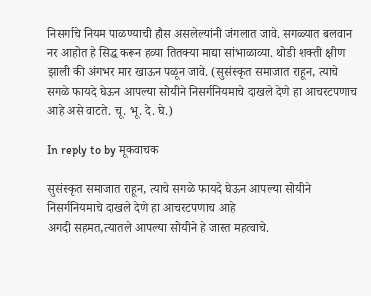निसर्गाचे नियम पाळण्याची हौस असलेल्यांनी जंगलात जावे. सगळ्यात बलवान नर आहोत हे सिद्ध करून हव्या तितक्या माद्या सांभाळाव्या. थोडी शक्ती क्षीण झाली की अंगभर मार खाऊन पळून जावे. (सुसंस्कृत समाजात राहून, त्याचे सगळे फायदे घेऊन आपल्या सोयीने निसर्गनियमाचे दाखले देणे हा आचरटपणाच आहे असे वाटते. चू. भू. दे. घे.)

In reply to by मूकवाचक

सुसंस्कृत समाजात राहून, त्याचे सगळे फायदे घेऊन आपल्या सोयीने निसर्गनियमाचे दाखले देणे हा आचरटपणाच आहे
अगदी सहमत,त्यातले आपल्या सोयीने हे जास्त महत्वाचे.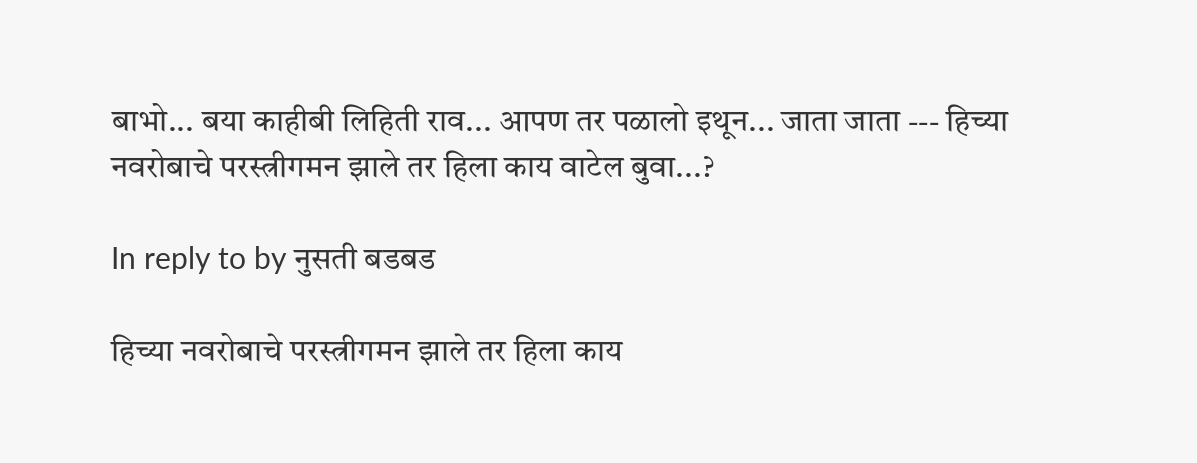बाभो... बया काहीबी लिहिती राव... आपण तर पळालो इथून... जाता जाता --- हिच्या नवरोबाचे परस्त्रीगमन झाले तर हिला काय वाटेल बुवा...?

In reply to by नुसती बडबड

हिच्या नवरोबाचे परस्त्रीगमन झाले तर हिला काय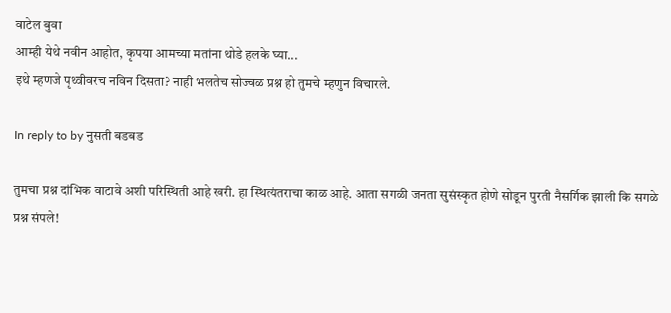वाटेल बुवा
आम्ही येथे नवीन आहोत, कृपया आमच्या मतांना थोडे हलके घ्या...
इथे म्हणजे पृथ्वीवरच नविन दिसता? नाही भलतेच सोज्वळ प्रश्न हो तुमचे म्हणुन विचारले.

In reply to by नुसती बडबड

तुमचा प्रश्न दांभिक वाटावे अशी परिस्थिती आहे खरी. हा स्थित्यंतराचा काळ आहे. आता सगळी जनता सुसंस्कृत होणे सोडून पुरती नैसर्गिक झाली कि सगळे प्रश्न संपले!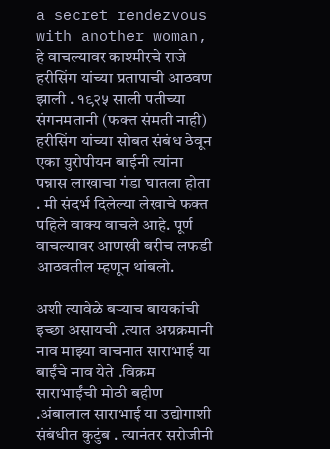a secret rendezvous with another woman, हे वाचल्यावर काश्मीरचे राजे हरीसिंग यांच्या प्रतापाची आठवण झाली . १९२५ साली पतीच्या संगनमतानी (फक्त संमती नाही) हरीसिंग यांच्या सोबत संबंध ठेवून एका युरोपीयन बाईनी त्यांना पन्नास लाखाचा गंडा घातला होता . मी संदर्भ दिलेल्या लेखाचे फक्त पहिले वाक्य वाचले आहे. पूर्ण वाचल्यावर आणखी बरीच लफडी आठवतील म्हणून थांबलो.

अशी त्यावेळे बर्‍याच बायकांची इच्छा असायची .त्यात अग्रक्रमानी नाव माझ्या वाचनात साराभाई या बाईंचे नाव येते .विक्रम साराभाईंची मोठी बहीण .अंबालाल साराभाई या उद्योगाशी संबंधीत कुटुंब . त्यानंतर सरोजीनी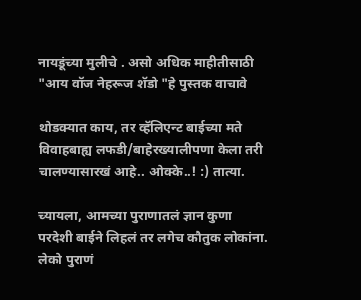नायडूंच्या मुलीचे . असो अधिक माहीतीसाठी "आय वॉज नेहरूज शॅडो "हे पुस्तक वाचावे

थोडक्यात काय, तर व्हॅलिएन्ट बाईच्या मते विवाहबाह्य लफडी/बाहेरख्यालीपणा केला तरी चालण्यासारखं आहे.. ओक्के..! :) तात्या.

च्यायला, आमच्या पुराणातलं ज्ञान कुणा परदेशी बाईने लिहलं तर लगेच कौतुक लोकांना. लेको पुराणं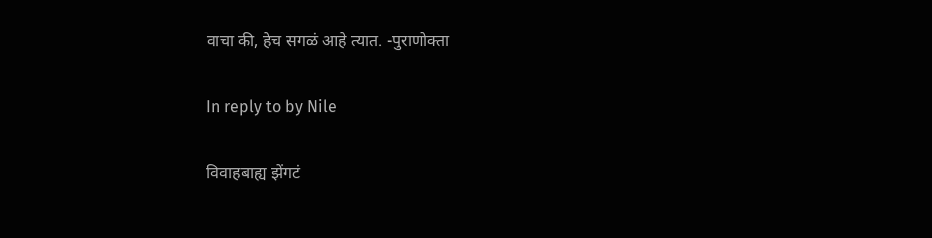वाचा की, हेच सगळं आहे त्यात. -पुराणोक्ता

In reply to by Nile

विवाहबाह्य झेंगटं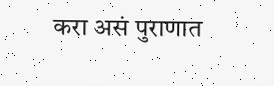करा असं पुराणात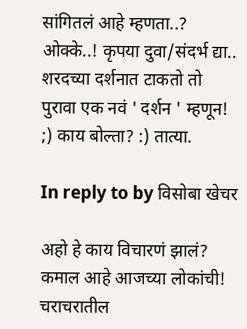सांगितलं आहे म्हणता..? ओक्के..! कृपया दुवा/संदर्भ द्या.. शरदच्या दर्शनात टाकतो तो पुरावा एक नवं ' दर्शन ' म्हणून! ;) काय बोल्ता? :) तात्या.

In reply to by विसोबा खेचर

अहो हे काय विचारणं झालं? कमाल आहे आजच्या लोकांची! चराचरातील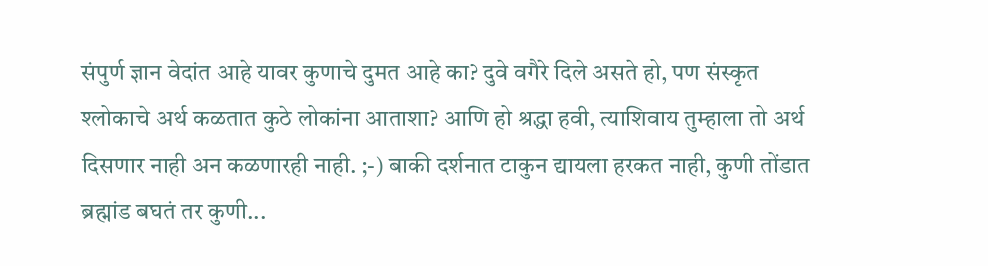संपुर्ण ज्ञान वेदांत आहे यावर कुणाचे दुमत आहे का? दुवे वगैरे दिले असते हो, पण संस्कृत श्लोकाचे अर्थ कळतात कुठे लोकांना आताशा? आणि हो श्रद्धा हवी, त्याशिवाय तुम्हाला तो अर्थ दिसणार नाही अन कळणारही नाही. ;-) बाकी दर्शनात टाकुन द्यायला हरकत नाही, कुणी तोंडात ब्रह्मांड बघतं तर कुणी...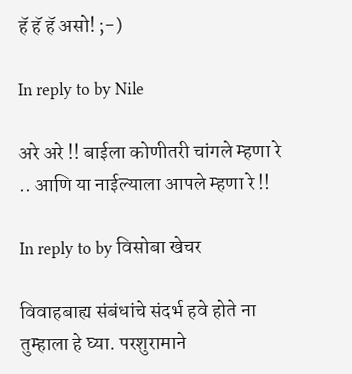हॅ हॅ हॅ असो! ;-)

In reply to by Nile

अरे अरे !! बाईला कोणीतरी चांगले म्हणा रे .. आणि या नाईल्याला आपले म्हणा रे !!

In reply to by विसोबा खेचर

विवाहबाह्य संबंधांचे संदर्भ हवे होते ना तुम्हाला हे घ्या. परशुरामाने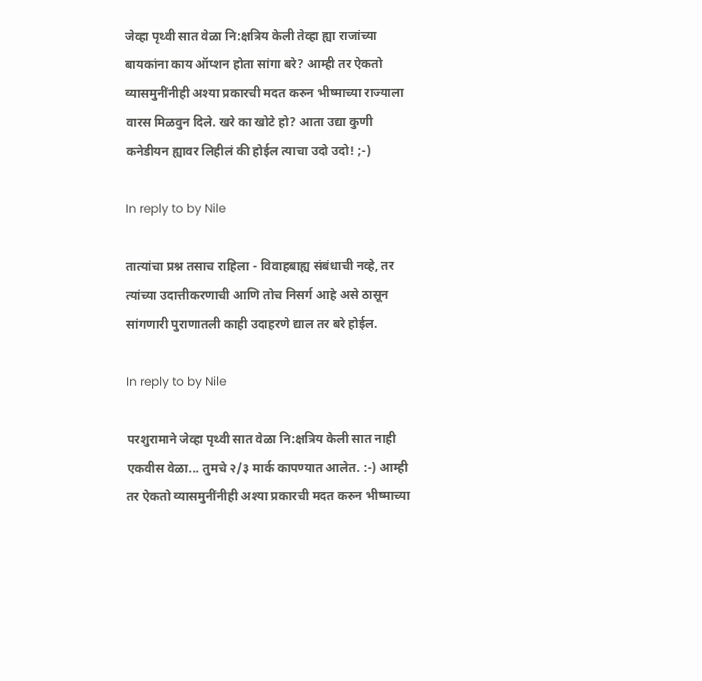जेव्हा पृथ्वी सात वेळा नि:क्षत्रिय केली तेव्हा ह्या राजांच्या बायकांना काय ऑप्शन होता सांगा बरे? आम्ही तर ऐकतो व्यासमुनींनीही अश्या प्रकारची मदत करुन भीष्माच्या राज्याला वारस मिळवुन दिले. खरे का खोटे हो? आता उद्या कुणी कनेडीयन ह्यावर लिहीलं की होईल त्याचा उदो उदो! ;-)

In reply to by Nile

तात्यांचा प्रश्न तसाच राहिला - विवाहबाह्य संबंधाची नव्हे, तर त्यांच्या उदात्तीकरणाची आणि तोच निसर्ग आहे असे ठासून सांगणारी पुराणातली काही उदाहरणे द्याल तर बरे होईल.

In reply to by Nile

परशुरामाने जेव्हा पृथ्वी सात वेळा नि:क्षत्रिय केली सात नाही एकवीस वेळा... तुमचे २/३ मार्क कापण्यात आलेत. :-) आम्ही तर ऐकतो व्यासमुनींनीही अश्या प्रकारची मदत करुन भीष्माच्या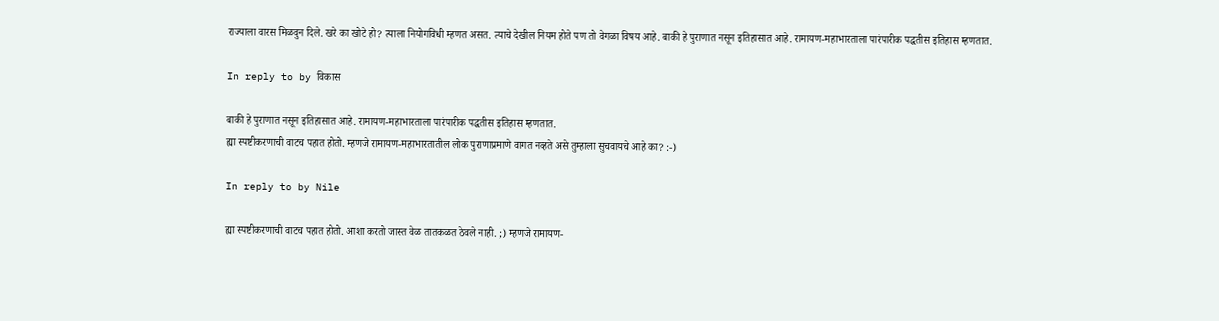राज्याला वारस मिळवुन दिले. खरे का खोटे हो? त्याला नियोगविधी म्हणत असत. त्याचे देखील नियम होते पण तो वेगळा विषय आहे. बाकी हे पुराणात नसून इतिहासात आहे. रामायण-महाभारताला पारंपारीक पद्धतीस इतिहास म्हणतात.

In reply to by विकास

बाकी हे पुराणात नसून इतिहासात आहे. रामायण-महाभारताला पारंपारीक पद्धतीस इतिहास म्हणतात.
ह्या स्पष्टीकरणाची वाटच पहात होतो. म्हणजे रामायण-महाभारतातील लोक पुराणाप्रमाणे वागत नव्हते असे तुम्हाला सुचवायचे आहे का? :-)

In reply to by Nile

ह्या स्पष्टीकरणाची वाटच पहात होतो. आशा करतो जास्त वेळ तातकळत ठेवले नाही. ;) म्हणजे रामायण-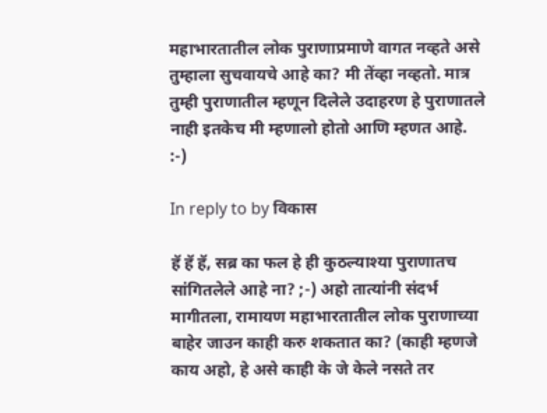महाभारतातील लोक पुराणाप्रमाणे वागत नव्हते असे तुम्हाला सुचवायचे आहे का? मी तेंव्हा नव्हतो. मात्र तुम्ही पुराणातील म्हणून दिलेले उदाहरण हे पुराणातले नाही इतकेच मी म्हणालो होतो आणि म्हणत आहे. :-)

In reply to by विकास

हॅ हॅ हॅ, सब्र का फल हे ही कुठल्याश्या पुराणातच सांगितलेले आहे ना? ;-) अहो तात्यांनी संदर्भ मागीतला, रामायण महाभारतातील लोक पुराणाच्या बाहेर जाउन काही करु शकतात का? (काही म्हणजे काय अहो, हे असे काही के जे केले नसते तर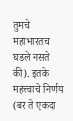तुमचे महाभारतच घडले नसते की). इतके महत्त्वाचे निर्णय (बर ते एकदा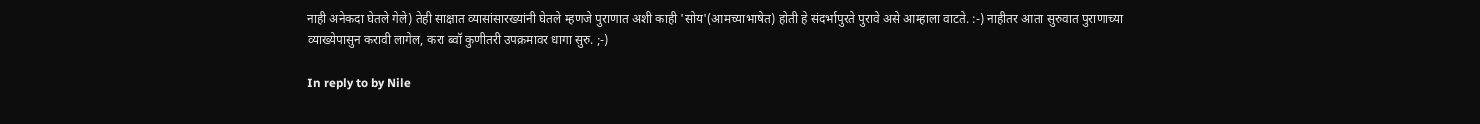नाही अनेकदा घेतले गेले) तेही साक्षात व्यासांसारख्यांनी घेतले म्हणजे पुराणात अशी काही 'सोय'(आमच्याभाषेत) होती हे संदर्भापुरते पुरावे असे आम्हाला वाटते. :-) नाहीतर आता सुरुवात पुराणाच्या व्याख्येपासुन करावी लागेल, करा ब्वॉ कुणीतरी उपक्रमावर धागा सुरु. ;-)

In reply to by Nile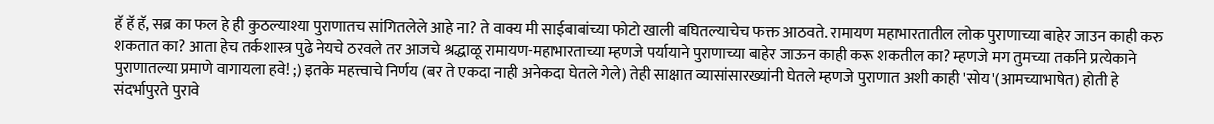हॅ हॅ हॅ, सब्र का फल हे ही कुठल्याश्या पुराणातच सांगितलेले आहे ना? ते वाक्य मी साईबाबांच्या फोटो खाली बघितल्याचेच फक्त आठवते. रामायण महाभारतातील लोक पुराणाच्या बाहेर जाउन काही करु शकतात का? आता हेच तर्कशास्त्र पुढे नेयचे ठरवले तर आजचे श्रद्धाळू रामायण-महाभारताच्या म्हणजे पर्यायाने पुराणाच्या बाहेर जाऊन काही करू शकतील का? म्हणजे मग तुमच्या तर्काने प्रत्येकाने पुराणातल्या प्रमाणे वागायला हवे! ;) इतके महत्त्वाचे निर्णय (बर ते एकदा नाही अनेकदा घेतले गेले) तेही साक्षात व्यासांसारख्यांनी घेतले म्हणजे पुराणात अशी काही 'सोय'(आमच्याभाषेत) होती हे संदर्भापुरते पुरावे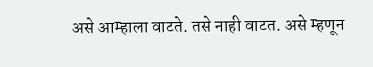असे आम्हाला वाटते. तसे नाही वाटत. असे म्हणून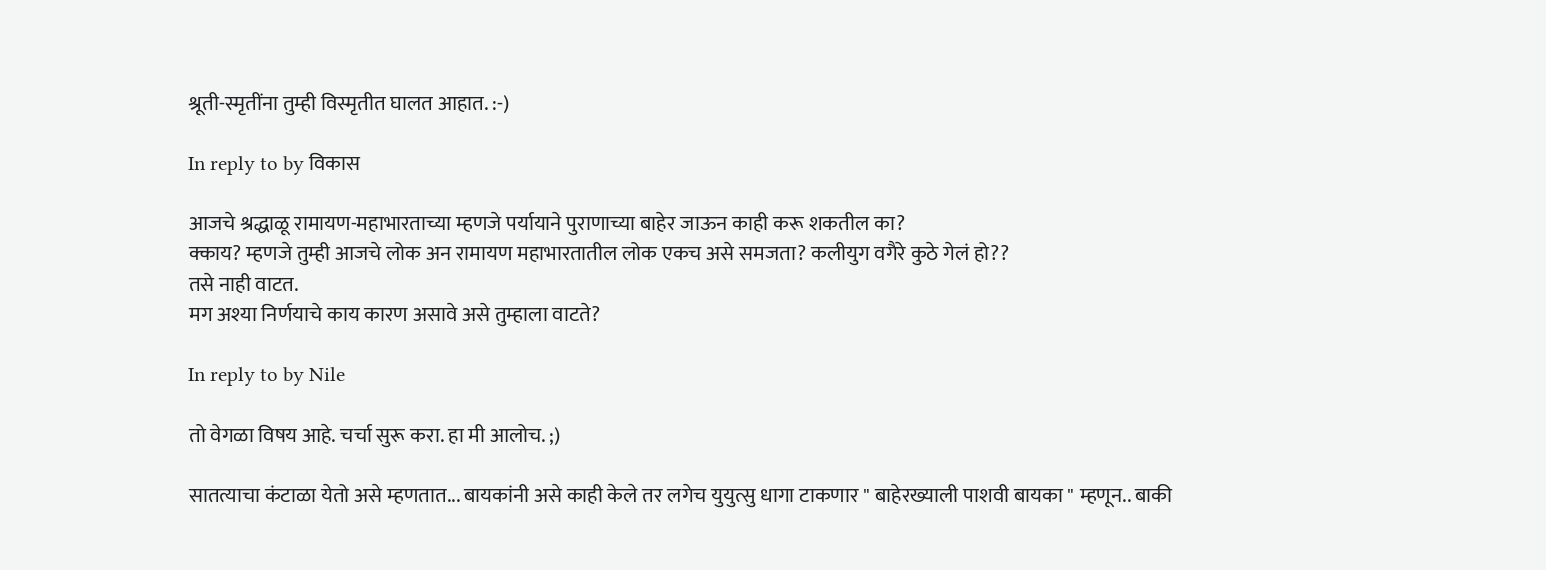श्रूती-स्मृतींना तुम्ही विस्मृतीत घालत आहात. :-)

In reply to by विकास

आजचे श्रद्धाळू रामायण-महाभारताच्या म्हणजे पर्यायाने पुराणाच्या बाहेर जाऊन काही करू शकतील का?
क्काय? म्हणजे तुम्ही आजचे लोक अन रामायण महाभारतातील लोक एकच असे समजता? कलीयुग वगैरे कुठे गेलं हो??
तसे नाही वाटत.
मग अश्या निर्णयाचे काय कारण असावे असे तुम्हाला वाटते?

In reply to by Nile

तो वेगळा विषय आहे. चर्चा सुरू करा. हा मी आलोच. ;)

सातत्याचा कंटाळा येतो असे म्हणतात... बायकांनी असे काही केले तर लगेच युयुत्सु धागा टाकणार " बाहेरख्याली पाशवी बायका " म्हणून.. बाकी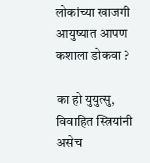लोकांच्या खाजगी आयुष्यात आपण कशाला डोकवा ?

का हो युयुत्सु, विवाहित स्त्रियांनी असेच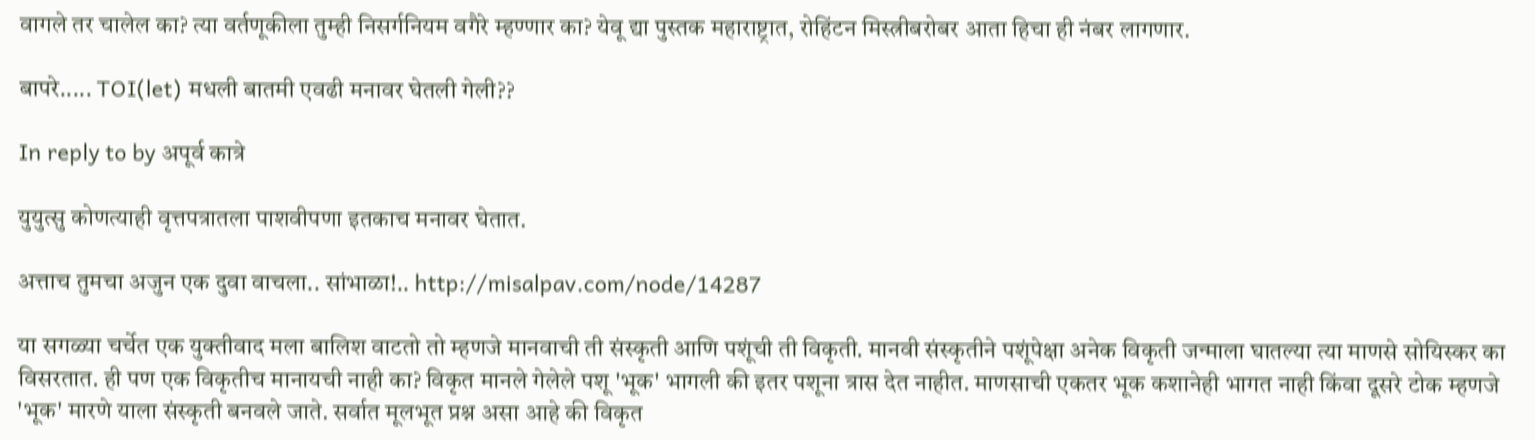वागले तर चालेल का? त्या वर्तणूकीला तुम्ही निसर्गनियम वगैरे म्हण्णार का? येवू द्या पुस्तक महाराष्ट्रात, रोहिंटन मिस्त्रीबरोबर आता हिचा ही नंबर लागणार.

बापरे..... TOI(let) मधली बातमी एवढी मनावर घेतली गेली??

In reply to by अपूर्व कात्रे

युयुत्सु कोणत्याही वृत्तपत्रातला पाशवीपणा इतकाच मनावर घेतात.

अत्ताच तुमचा अजुन एक दुवा वाचला.. सांभाळा!.. http://misalpav.com/node/14287

या सगळ्या चर्चेत एक युक्तीवाद मला बालिश वाटतो तो म्हणजे मानवाची ती संस्कृती आणि पशूंची ती विकृती. मानवी संस्कृतीने पशूंपेक्षा अनेक विकृती जन्माला घातल्या त्या माणसे सोयिस्कर का विसरतात. ही पण एक विकृतीच मानायची नाही का? विकृत मानले गेलेले पशू 'भूक' भागली की इतर पशूना त्रास देत नाहीत. माणसाची एकतर भूक कशानेही भागत नाही किंवा दूसरे टोक म्हणजे 'भूक' मारणे याला संस्कृती बनवले जाते. सर्वात मूलभूत प्रश्न असा आहे की विकृत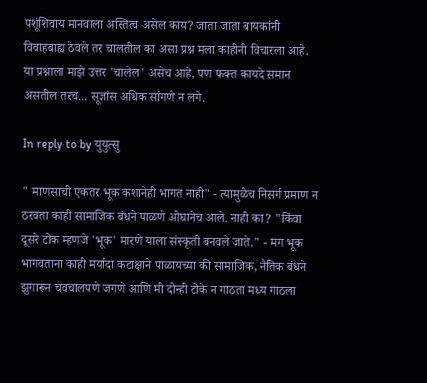पशूंशिवाय मानवाला अस्तित्व असेल काय? जाता जाता बायकांनी विवाहबाह्य ठेवले तर चालतील का असा प्रश्न मला काहीनी विचारला आहे. या प्रश्नाला माझे उत्तर 'चालेल' असेच आहे, पण फक्त कायदे समान असतील तरच... सूज्ञांस अधिक सांगणे न लगे.

In reply to by युयुत्सु

" माणसाची एकतर भूक कशानेही भागत नाही" - त्यामुळेच निसर्ग प्रमाण न ठरवता काही सामाजिक बंधने पाळणे ओघानेच आले. नाही का? "किंवा दूसरे टोक म्हणजे 'भूक' मारणे याला संस्कृती बनवले जाते." - मग भूक भागवताना काही मर्यादा कटाक्षाने पाळायच्या की सामाजिक, नैतिक बंधने झुगारून चवचालपणे जगणे आणि मी दोन्ही टोके न गाठता मध्य गाठला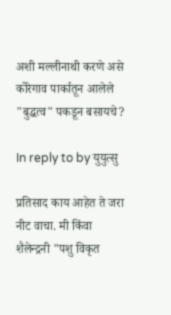अशी मल्लीनाथी करणे असे कोरेगाव पार्कातून आलेले "बुद्धत्व" पकडून बसायचे?

In reply to by युयुत्सु

प्रतिसाद काय आहेत ते जरा नीट वाचा. मी किंवा शैलेन्द्रनी "पशु विकृत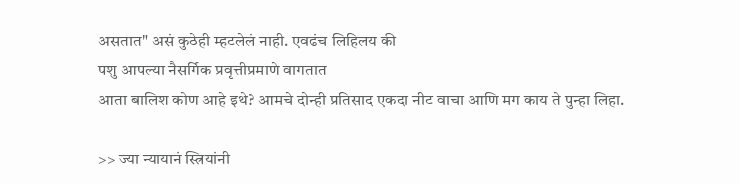असतात" असं कुठेही म्हटलेलं नाही. एवढंच लिहिलय की
पशु आपल्या नैसर्गिक प्रवृत्तीप्रमाणे वागतात
आता बालिश कोण आहे इथे? आमचे दोन्ही प्रतिसाद एकदा नीट वाचा आणि मग काय ते पुन्हा लिहा.

>> ज्या न्यायानं स्त्रियांनी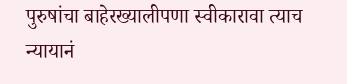पुरुषांचा बाहेरख्यालीपणा स्वीकारावा त्याच न्यायानं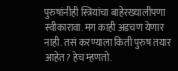पुरुषांनीही स्त्रियांचा बाहेरख्यालीपणा स्वीकारावा. मग काही अडचण येणार नाही. तसं करण्याला किती पुरुष तयार आहेत? हेच म्हणतो.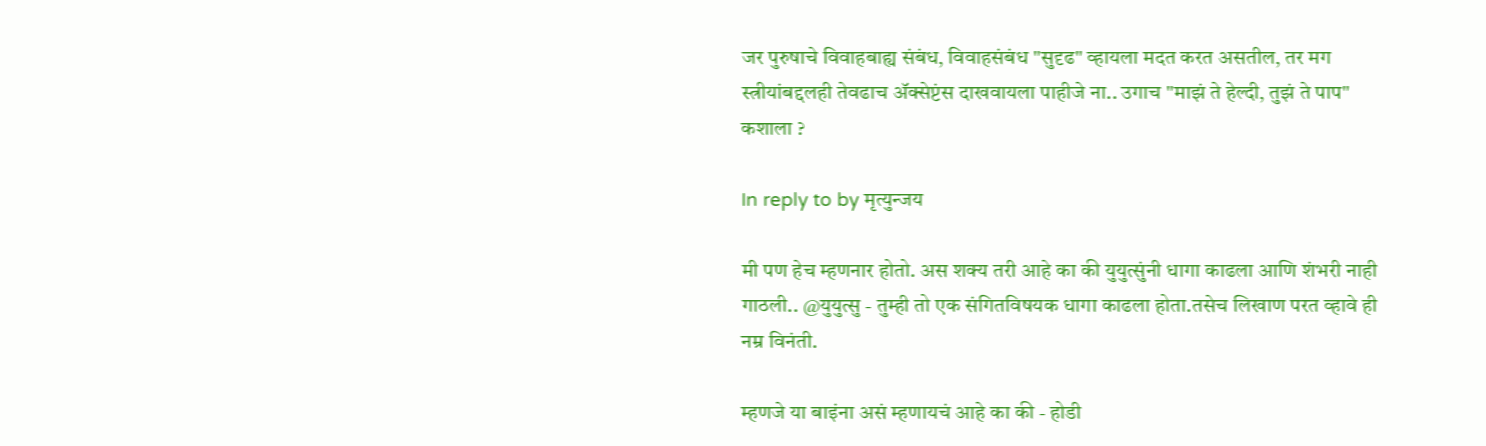जर पुरुषाचे विवाहबाह्य संबंध, विवाहसंबंध "सुदृढ" व्हायला मदत करत असतील, तर मग स्त्रीयांबद्दलही तेवढाच अ‍ॅक्सेप्टंस दाखवायला पाहीजे ना.. उगाच "माझं ते हेल्दी, तुझं ते पाप" कशाला ?

In reply to by मृत्युन्जय

मी पण हेच म्हणनार होतो. अस शक्य तरी आहे का की युयुत्सुंनी धागा काढला आणि शंभरी नाही गाठली.. @युयुत्सु - तुम्ही तो एक संगितविषयक धागा काढला होता.तसेच लिखाण परत व्हावे ही नम्र विनंती.

म्हणजे या बाइंना असं म्हणायचं आहे का की - होडी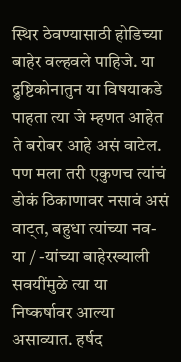स्थिर ठेवण्यासाठी होडिच्या बाहेर वल्हवले पाहिजे. या द्रुष्टिकोनातुन या विषयाकडे पाहता त्या जे म्हणत आहेत ते बरोबर आहे असं वाटेल. पण मला तरी एकुणच त्यांचं डोकं ठिकाणावर नसावं असं वाट्त, बहुधा त्यांच्या नव-या / -यांच्या बाहेरख्याली सवयींमुळे त्या या निष्कर्षावर आल्या असाव्यात. हर्षद